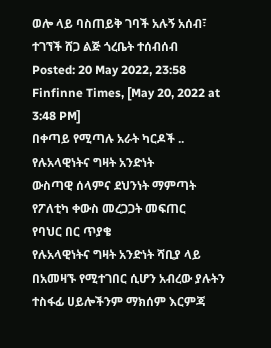ወሎ ላይ ባስጠይቅ ገባች አሉኝ አሰብ፣ ተገኘች ሸጋ ልጅ ጎረቤት ተሰብሰብ
Posted: 20 May 2022, 23:58
Finfinne Times, [May 20, 2022 at 3:48 PM]
በቀጣይ የሚጣሉ አራት ካርዶች ..
የሉአላዊነትና ግዛት አንድነት
ውስጣዊ ሰላምና ደህንነት ማምጣት
የፖለቲካ ቀውስ መረጋጋት መፍጠር
የባህር በር ጥያቄ
የሉአላዊነትና ግዛት አንድነት ሻቢያ ላይ በአመዛኙ የሚተገበር ሲሆን አብረው ያሉትን ተስፋፊ ሀይሎችንም ማክሰም እርምጃ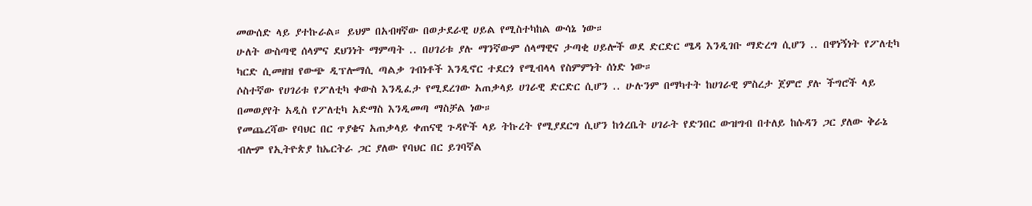መውሰድ ላይ ያተኩራል። ይህም በአብዛኛው በወታደራዊ ሀይል የሚስተካከል ውሳኔ ነው።
ሁለት ውስጣዊ ሰላምና ደህንነት ማምጣት .. በሀገሪቱ ያሉ ማንኛውም ሰላማዊና ታጣቂ ሀይሎች ወደ ድርድር ሜዳ እንዲገቡ ማድረግ ሲሆን .. በዋነኝነት የፖለቲካ ካርድ ሲመዘዝ የውጭ ዲፕሎማሲ ጣልቃ ገብነቶች እንዲኖር ተደርጎ የሚብላላ የስምምነት ሰነድ ነው።
ሶስተኛው የሀገሪቱ የፖለቲካ ቀውስ እንዲፈታ የሚደረገው አጠቃላይ ሀገራዊ ድርድር ሲሆን .. ሁሉንም በማካተት ከሀገራዊ ምስረታ ጀምሮ ያሉ ችግሮች ላይ በመወያየት አዲስ የፖለቲካ አድማስ እንዲመጣ ማስቻል ነው።
የመጨረሻው የባህር በር ጥያቄና አጠቃላይ ቀጠናዊ ጉዳዮች ላይ ትኩረት የሚያደርግ ሲሆን ከጎረቤት ሀገራት የድንበር ውዝግብ በተለይ ከሱዳን ጋር ያለው ቅራኔ ብሎም የኢትዮጵያ ከኤርትራ ጋር ያለው የባህር በር ይገባኛል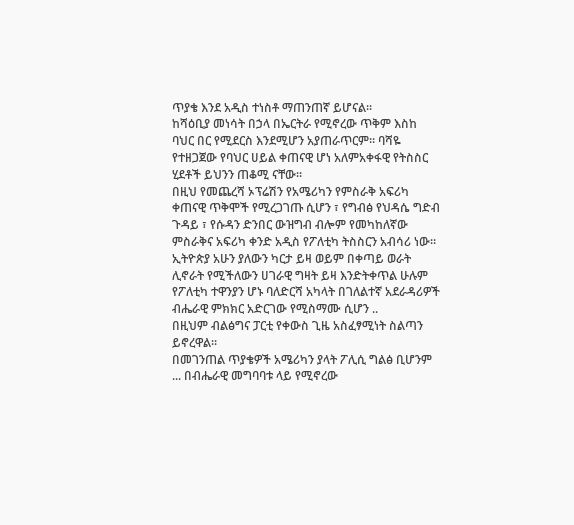ጥያቄ እንደ አዲስ ተነስቶ ማጠንጠኛ ይሆናል።
ከሻዕቢያ መነሳት በኃላ በኤርትራ የሚኖረው ጥቅም እስከ ባህር በር የሚደርስ እንደሚሆን አያጠራጥርም። ባሻዬ የተዘጋጀው የባህር ሀይል ቀጠናዊ ሆነ አለምአቀፋዊ የትስስር ሂደቶች ይህንን ጠቆሚ ናቸው።
በዚህ የመጨረሻ ኦፕሬሽን የአሜሪካን የምስራቅ አፍሪካ ቀጠናዊ ጥቅሞች የሚረጋገጡ ሲሆን ፣ የግብፅ የህዳሴ ግድብ ጉዳይ ፣ የሱዳን ድንበር ውዝግብ ብሎም የመካከለኛው ምስራቅና አፍሪካ ቀንድ አዲስ የፖለቲካ ትስስርን አብሳሪ ነው።
ኢትዮጵያ አሁን ያለውን ካርታ ይዛ ወይም በቀጣይ ወራት ሊኖራት የሚችለውን ሀገራዊ ግዛት ይዛ እንድትቀጥል ሁሉም የፖለቲካ ተዋንያን ሆኑ ባለድርሻ አካላት በገለልተኛ አደራዳሪዎች ብሔራዊ ምክክር አድርገው የሚስማሙ ሲሆን ..
በዚህም ብልፅግና ፓርቲ የቀውስ ጊዜ አስፈፃሚነት ስልጣን ይኖረዋል።
በመገንጠል ጥያቄዎች አሜሪካን ያላት ፖሊሲ ግልፅ ቢሆንም ... በብሔራዊ መግባባቱ ላይ የሚኖረው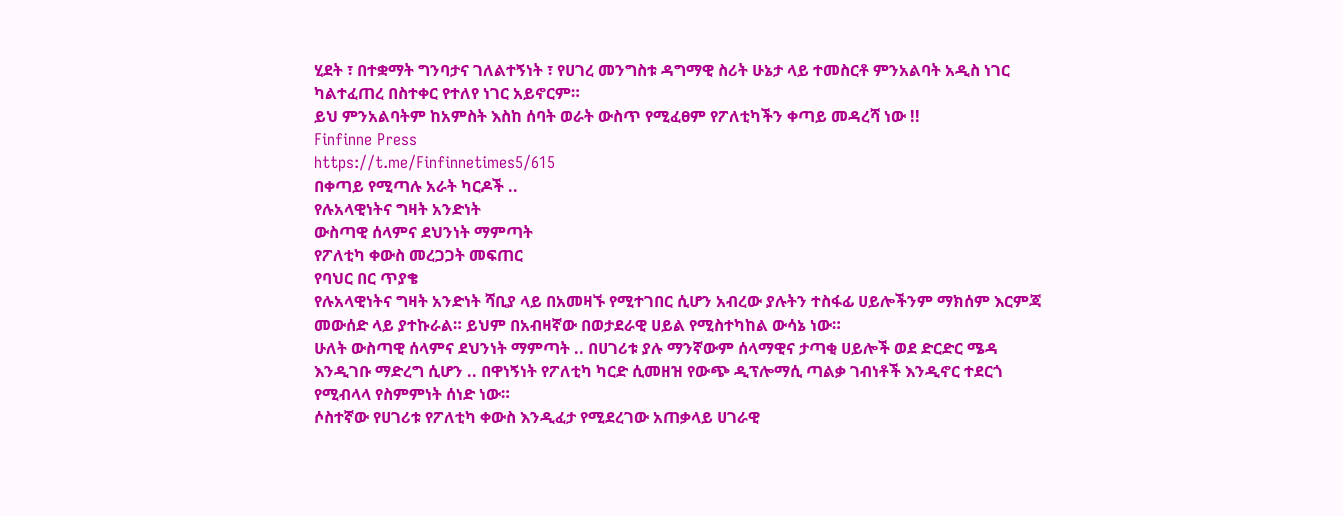ሂደት ፣ በተቋማት ግንባታና ገለልተኝነት ፣ የሀገረ መንግስቱ ዳግማዊ ስሪት ሁኔታ ላይ ተመስርቶ ምንአልባት አዲስ ነገር ካልተፈጠረ በስተቀር የተለየ ነገር አይኖርም።
ይህ ምንአልባትም ከአምስት እስከ ሰባት ወራት ውስጥ የሚፈፀም የፖለቲካችን ቀጣይ መዳረሻ ነው !!
Finfinne Press
https://t.me/Finfinnetimes5/615
በቀጣይ የሚጣሉ አራት ካርዶች ..
የሉአላዊነትና ግዛት አንድነት
ውስጣዊ ሰላምና ደህንነት ማምጣት
የፖለቲካ ቀውስ መረጋጋት መፍጠር
የባህር በር ጥያቄ
የሉአላዊነትና ግዛት አንድነት ሻቢያ ላይ በአመዛኙ የሚተገበር ሲሆን አብረው ያሉትን ተስፋፊ ሀይሎችንም ማክሰም እርምጃ መውሰድ ላይ ያተኩራል። ይህም በአብዛኛው በወታደራዊ ሀይል የሚስተካከል ውሳኔ ነው።
ሁለት ውስጣዊ ሰላምና ደህንነት ማምጣት .. በሀገሪቱ ያሉ ማንኛውም ሰላማዊና ታጣቂ ሀይሎች ወደ ድርድር ሜዳ እንዲገቡ ማድረግ ሲሆን .. በዋነኝነት የፖለቲካ ካርድ ሲመዘዝ የውጭ ዲፕሎማሲ ጣልቃ ገብነቶች እንዲኖር ተደርጎ የሚብላላ የስምምነት ሰነድ ነው።
ሶስተኛው የሀገሪቱ የፖለቲካ ቀውስ እንዲፈታ የሚደረገው አጠቃላይ ሀገራዊ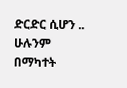ድርድር ሲሆን .. ሁሉንም በማካተት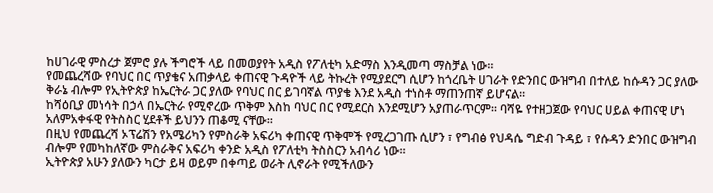ከሀገራዊ ምስረታ ጀምሮ ያሉ ችግሮች ላይ በመወያየት አዲስ የፖለቲካ አድማስ እንዲመጣ ማስቻል ነው።
የመጨረሻው የባህር በር ጥያቄና አጠቃላይ ቀጠናዊ ጉዳዮች ላይ ትኩረት የሚያደርግ ሲሆን ከጎረቤት ሀገራት የድንበር ውዝግብ በተለይ ከሱዳን ጋር ያለው ቅራኔ ብሎም የኢትዮጵያ ከኤርትራ ጋር ያለው የባህር በር ይገባኛል ጥያቄ እንደ አዲስ ተነስቶ ማጠንጠኛ ይሆናል።
ከሻዕቢያ መነሳት በኃላ በኤርትራ የሚኖረው ጥቅም እስከ ባህር በር የሚደርስ እንደሚሆን አያጠራጥርም። ባሻዬ የተዘጋጀው የባህር ሀይል ቀጠናዊ ሆነ አለምአቀፋዊ የትስስር ሂደቶች ይህንን ጠቆሚ ናቸው።
በዚህ የመጨረሻ ኦፕሬሽን የአሜሪካን የምስራቅ አፍሪካ ቀጠናዊ ጥቅሞች የሚረጋገጡ ሲሆን ፣ የግብፅ የህዳሴ ግድብ ጉዳይ ፣ የሱዳን ድንበር ውዝግብ ብሎም የመካከለኛው ምስራቅና አፍሪካ ቀንድ አዲስ የፖለቲካ ትስስርን አብሳሪ ነው።
ኢትዮጵያ አሁን ያለውን ካርታ ይዛ ወይም በቀጣይ ወራት ሊኖራት የሚችለውን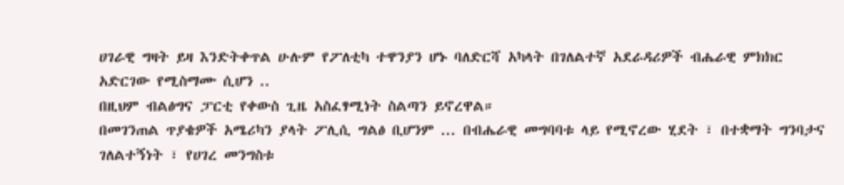ሀገራዊ ግዛት ይዛ እንድትቀጥል ሁሉም የፖለቲካ ተዋንያን ሆኑ ባለድርሻ አካላት በገለልተኛ አደራዳሪዎች ብሔራዊ ምክክር አድርገው የሚስማሙ ሲሆን ..
በዚህም ብልፅግና ፓርቲ የቀውስ ጊዜ አስፈፃሚነት ስልጣን ይኖረዋል።
በመገንጠል ጥያቄዎች አሜሪካን ያላት ፖሊሲ ግልፅ ቢሆንም ... በብሔራዊ መግባባቱ ላይ የሚኖረው ሂደት ፣ በተቋማት ግንባታና ገለልተኝነት ፣ የሀገረ መንግስቱ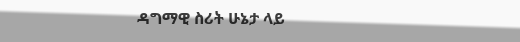ዳግማዊ ስሪት ሁኔታ ላይ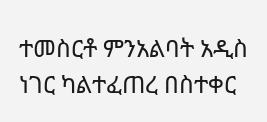ተመስርቶ ምንአልባት አዲስ ነገር ካልተፈጠረ በስተቀር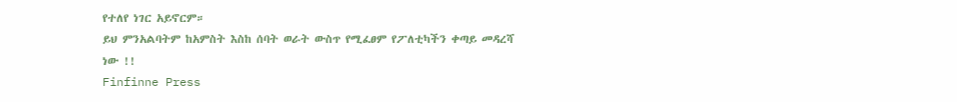የተለየ ነገር አይኖርም።
ይህ ምንአልባትም ከአምስት እስከ ሰባት ወራት ውስጥ የሚፈፀም የፖለቲካችን ቀጣይ መዳረሻ ነው !!
Finfinne Press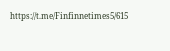https://t.me/Finfinnetimes5/615